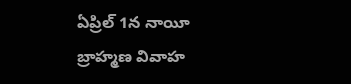ఏప్రిల్‌ 1న నాయీ బ్రాహ్మణ వివాహ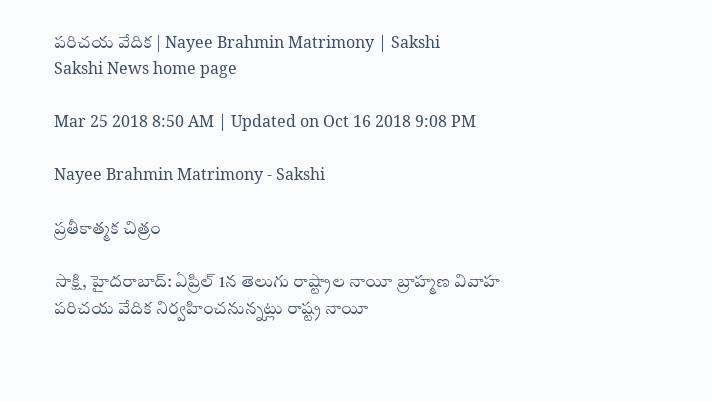పరిచయ వేదిక | Nayee Brahmin Matrimony | Sakshi
Sakshi News home page

Mar 25 2018 8:50 AM | Updated on Oct 16 2018 9:08 PM

Nayee Brahmin Matrimony - Sakshi

ప్రతీకాత్మక చిత్రం

సాక్షి, హైదరాబాద్‌‌: ఏప్రిల్‌ 1న తెలుగు రాష్ట్రాల నాయీ బ్రాహ్మణ వివాహ పరిచయ వేదిక నిర్వహించనున్నట్లు రాష్ట్ర నాయీ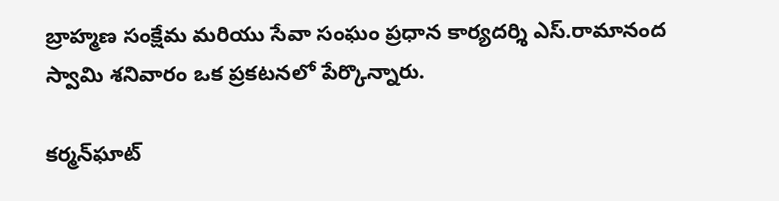బ్రాహ్మణ సంక్షేమ మరియు సేవా సంఘం ప్రధాన కార్యదర్శి ఎస్‌.రామానంద స్వామి శనివారం ఒక ప్రకటనలో పేర్కొన్నారు.

కర్మన్‌ఘాట్‌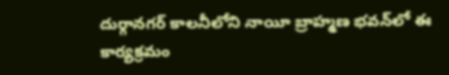దుర్గానగర్‌ కాలనీలోని నాయీ బ్రాహ్మణ భవన్‌లో ఈ కార్యక్రమం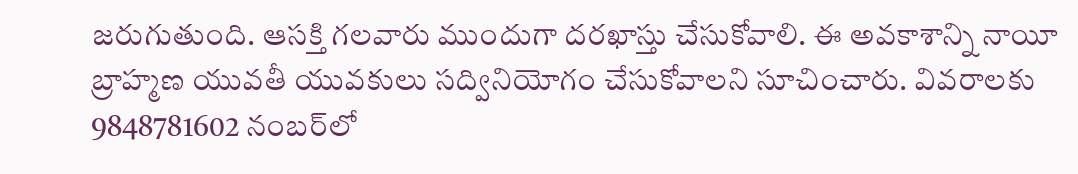జరుగుతుంది. ఆసక్తి గలవారు ముందుగా దరఖాస్తు చేసుకోవాలి. ఈ అవకాశాన్ని నాయీ బ్రాహ్మణ యువతీ యువకులు సద్వినియోగం చేసుకోవాలని సూచించారు. వివరాలకు 9848781602 నంబర్‌లో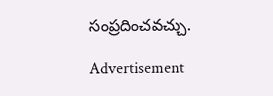సంప్రదించవచ్చు.

Advertisement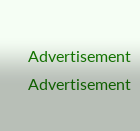Advertisement
Advertisement